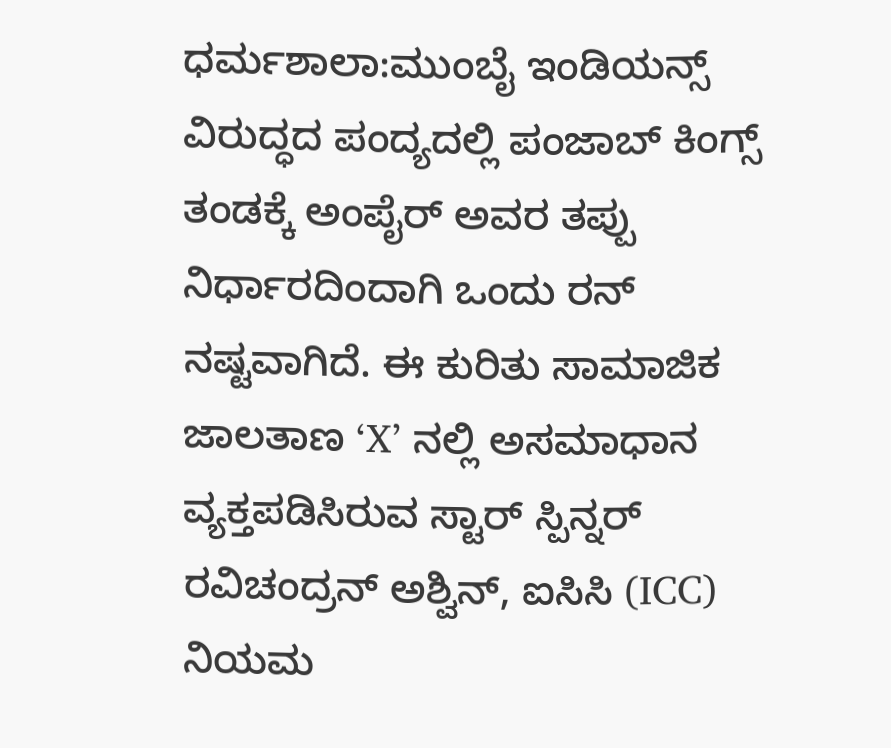ಧರ್ಮಶಾಲಾ:ಮುಂಬೈ ಇಂಡಿಯನ್ಸ್ ವಿರುದ್ಧದ ಪಂದ್ಯದಲ್ಲಿ ಪಂಜಾಬ್ ಕಿಂಗ್ಸ್ ತಂಡಕ್ಕೆ ಅಂಪೈರ್ ಅವರ ತಪ್ಪು ನಿರ್ಧಾರದಿಂದಾಗಿ ಒಂದು ರನ್ ನಷ್ಟವಾಗಿದೆ. ಈ ಕುರಿತು ಸಾಮಾಜಿಕ ಜಾಲತಾಣ ‘X’ ನಲ್ಲಿ ಅಸಮಾಧಾನ ವ್ಯಕ್ತಪಡಿಸಿರುವ ಸ್ಟಾರ್ ಸ್ಪಿನ್ನರ್ ರವಿಚಂದ್ರನ್ ಅಶ್ವಿನ್, ಐಸಿಸಿ (ICC) ನಿಯಮ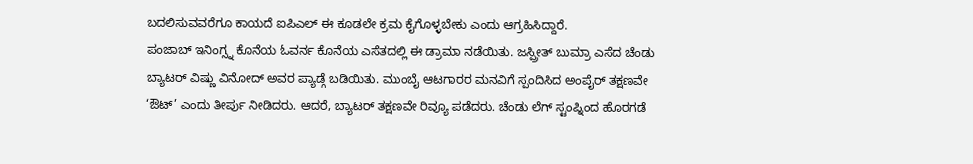ಬದಲಿಸುವವರೆಗೂ ಕಾಯದೆ ಐಪಿಎಲ್ ಈ ಕೂಡಲೇ ಕ್ರಮ ಕೈಗೊಳ್ಳಬೇಕು ಎಂದು ಆಗ್ರಹಿಸಿದ್ದಾರೆ.
ಪಂಜಾಬ್ ಇನಿಂಗ್ಸ್ನ ಕೊನೆಯ ಓವರ್ನ ಕೊನೆಯ ಎಸೆತದಲ್ಲಿ ಈ ಡ್ರಾಮಾ ನಡೆಯಿತು. ಜಸ್ಪ್ರೀತ್ ಬುಮ್ರಾ ಎಸೆದ ಚೆಂಡು ಬ್ಯಾಟರ್ ವಿಷ್ಣು ವಿನೋದ್ ಅವರ ಪ್ಯಾಡ್ಗೆ ಬಡಿಯಿತು. ಮುಂಬೈ ಆಟಗಾರರ ಮನವಿಗೆ ಸ್ಪಂದಿಸಿದ ಅಂಪೈರ್ ತಕ್ಷಣವೇ ‘ಔಟ್’ ಎಂದು ತೀರ್ಪು ನೀಡಿದರು. ಆದರೆ, ಬ್ಯಾಟರ್ ತಕ್ಷಣವೇ ರಿವ್ಯೂ ಪಡೆದರು. ಚೆಂಡು ಲೆಗ್ ಸ್ಟಂಪ್ನಿಂದ ಹೊರಗಡೆ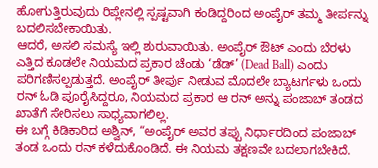ಹೋಗುತ್ತಿರುವುದು ರಿಪ್ಲೇನಲ್ಲಿ ಸ್ಪಷ್ಟವಾಗಿ ಕಂಡಿದ್ದರಿಂದ ಅಂಪೈರ್ ತಮ್ಮ ತೀರ್ಪನ್ನು ಬದಲಿಸಬೇಕಾಯಿತು.
ಆದರೆ, ಅಸಲಿ ಸಮಸ್ಯೆ ಇಲ್ಲಿ ಶುರುವಾಯಿತು. ಅಂಪೈರ್ ಔಟ್ ಎಂದು ಬೆರಳು ಎತ್ತಿದ ಕೂಡಲೇ ನಿಯಮದ ಪ್ರಕಾರ ಚೆಂಡು ‘ಡೆಡ್’ (Dead Ball) ಎಂದು ಪರಿಗಣಿಸಲ್ಪಡುತ್ತದೆ. ಅಂಪೈರ್ ತೀರ್ಪು ನೀಡುವ ಮೊದಲೇ ಬ್ಯಾಟರ್ಗಳು ಒಂದು ರನ್ ಓಡಿ ಪೂರೈಸಿದ್ದರೂ, ನಿಯಮದ ಪ್ರಕಾರ ಆ ರನ್ ಅನ್ನು ಪಂಜಾಬ್ ತಂಡದ ಖಾತೆಗೆ ಸೇರಿಸಲು ಸಾಧ್ಯವಾಗಲಿಲ್ಲ.
ಈ ಬಗ್ಗೆ ಕಿಡಿಕಾರಿದ ಅಶ್ವಿನ್, “ಅಂಪೈರ್ ಅವರ ತಪ್ಪು ನಿರ್ಧಾರದಿಂದ ಪಂಜಾಬ್ ತಂಡ ಒಂದು ರನ್ ಕಳೆದುಕೊಂಡಿದೆ. ಈ ನಿಯಮ ತಕ್ಷಣವೇ ಬದಲಾಗಬೇಕಿದೆ.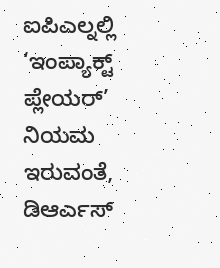ಐಪಿಎಲ್ನಲ್ಲಿ ‘ಇಂಪ್ಯಾಕ್ಟ್ ಪ್ಲೇಯರ್’ ನಿಯಮ ಇರುವಂತೆ, ಡಿಆರ್ಎಸ್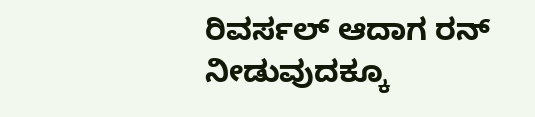ರಿವರ್ಸಲ್ ಆದಾಗ ರನ್ ನೀಡುವುದಕ್ಕೂ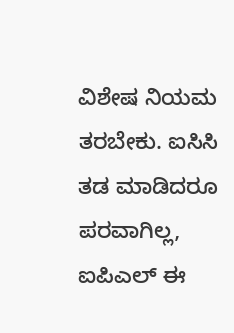ವಿಶೇಷ ನಿಯಮ ತರಬೇಕು. ಐಸಿಸಿ ತಡ ಮಾಡಿದರೂ ಪರವಾಗಿಲ್ಲ, ಐಪಿಎಲ್ ಈ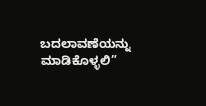ಬದಲಾವಣೆಯನ್ನು ಮಾಡಿಕೊಳ್ಳಲಿ”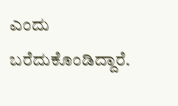ಎಂದು ಬರೆದುಕೊಂಡಿದ್ದಾರೆ.